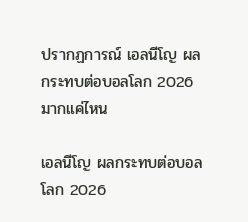ปรากฏการณ์ เอลนีโญ ผลกระทบต่อบอลโลก 2026 มากแค่ไหน

เอลนีโญ ผลกระทบต่อบอลโลก 2026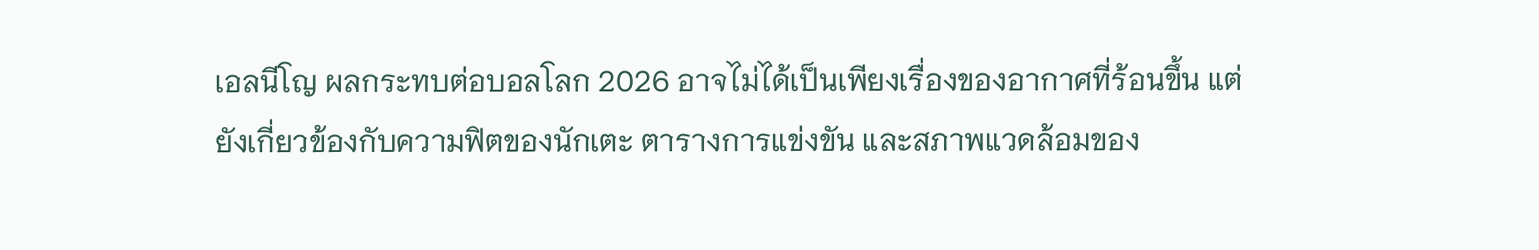เอลนีโญ ผลกระทบต่อบอลโลก 2026 อาจไม่ได้เป็นเพียงเรื่องของอากาศที่ร้อนขึ้น แต่ยังเกี่ยวข้องกับความฟิตของนักเตะ ตารางการแข่งขัน และสภาพแวดล้อมของ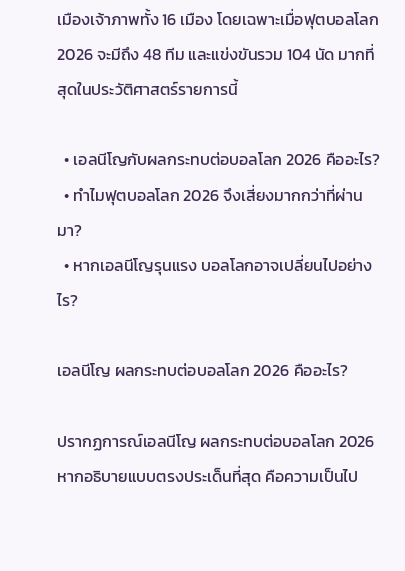เมืองเจ้าภาพทั้ง 16 เมือง โดยเฉพาะเมื่อฟุตบอลโลก 2026 จะมีถึง 48 ทีม และแข่งขันรวม 104 นัด มากที่สุดในประวัติศาสตร์รายการนี้

  • เอลนีโญกับผลกระทบต่อบอลโลก 2026 คืออะไร?
  • ทำไมฟุตบอลโลก 2026 จึงเสี่ยงมากกว่าที่ผ่านมา?
  • หากเอลนีโญรุนแรง บอลโลกอาจเปลี่ยนไปอย่างไร?

เอลนีโญ ผลกระทบต่อบอลโลก 2026 คืออะไร?

ปรากฏการณ์เอลนีโญ ผลกระทบต่อบอลโลก 2026 หากอธิบายแบบตรงประเด็นที่สุด คือความเป็นไป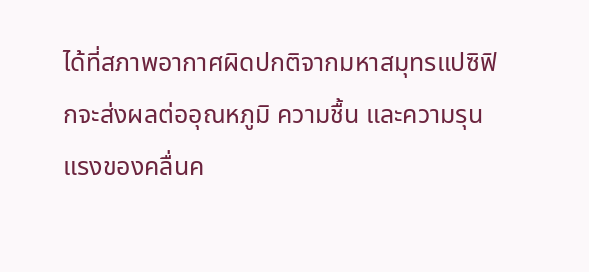ได้ที่สภาพอากาศผิดปกติจากมหาสมุทรแปซิฟิกจะส่งผลต่ออุณหภูมิ ความชื้น และความรุนแรงของคลื่นค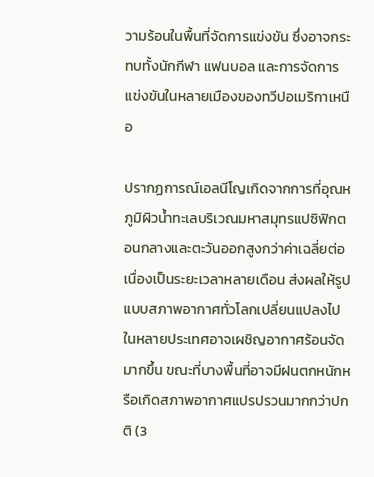วามร้อนในพื้นที่จัดการแข่งขัน ซึ่งอาจกระทบทั้งนักกีฬา แฟนบอล และการจัดการแข่งขันในหลายเมืองของทวีปอเมริกาเหนือ

ปรากฏการณ์เอลนีโญเกิดจากการที่อุณหภูมิผิวน้ำทะเลบริเวณมหาสมุทรแปซิฟิกตอนกลางและตะวันออกสูงกว่าค่าเฉลี่ยต่อเนื่องเป็นระยะเวลาหลายเดือน ส่งผลให้รูปแบบสภาพอากาศทั่วโลกเปลี่ยนแปลงไป ในหลายประเทศอาจเผชิญอากาศร้อนจัดมากขึ้น ขณะที่บางพื้นที่อาจมีฝนตกหนักหรือเกิดสภาพอากาศแปรปรวนมากกว่าปกติ (3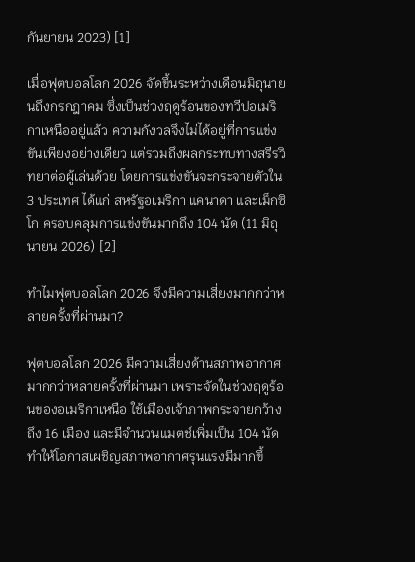กันยายน 2023) [1]

เมื่อฟุตบอลโลก 2026 จัดขึ้นระหว่างเดือนมิถุนายนถึงกรกฎาคม ซึ่งเป็นช่วงฤดูร้อนของทวีปอเมริกาเหนืออยู่แล้ว ความกังวลจึงไม่ได้อยู่ที่การแข่งขันเพียงอย่างเดียว แต่รวมถึงผลกระทบทางสรีรวิทยาต่อผู้เล่นด้วย โดยการแข่งขันจะกระจายตัวใน 3 ประเทศ ได้แก่ สหรัฐอเมริกา แคนาดา และเม็กซิโก ครอบคลุมการแข่งขันมากถึง 104 นัด (11 มิถุนายน 2026) [2]

ทำไมฟุตบอลโลก 2026 จึงมีความเสี่ยงมากกว่าหลายครั้งที่ผ่านมา?

ฟุตบอลโลก 2026 มีความเสี่ยงด้านสภาพอากาศมากกว่าหลายครั้งที่ผ่านมา เพราะจัดในช่วงฤดูร้อนของอเมริกาเหนือ ใช้เมืองเจ้าภาพกระจายกว้างถึง 16 เมือง และมีจำนวนแมตช์เพิ่มเป็น 104 นัด ทำให้โอกาสเผชิญสภาพอากาศรุนแรงมีมากขึ้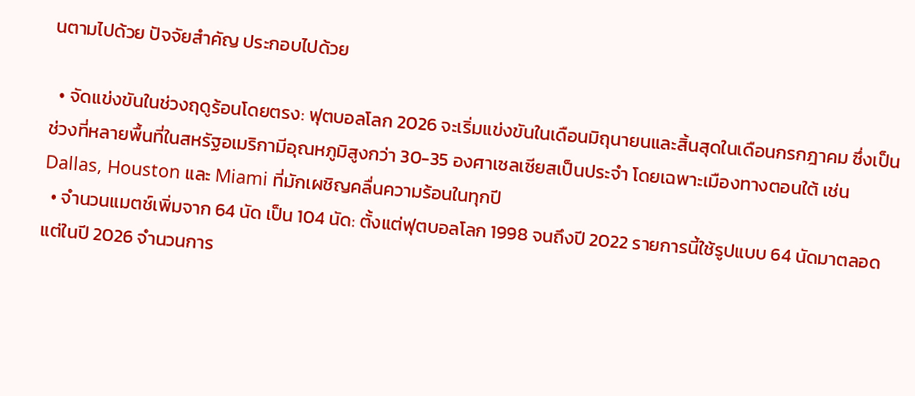นตามไปด้วย ปัจจัยสำคัญ ประกอบไปด้วย

  • จัดแข่งขันในช่วงฤดูร้อนโดยตรง: ฟุตบอลโลก 2026 จะเริ่มแข่งขันในเดือนมิถุนายนและสิ้นสุดในเดือนกรกฎาคม ซึ่งเป็นช่วงที่หลายพื้นที่ในสหรัฐอเมริกามีอุณหภูมิสูงกว่า 30-35 องศาเซลเซียสเป็นประจำ โดยเฉพาะเมืองทางตอนใต้ เช่น Dallas, Houston และ Miami ที่มักเผชิญคลื่นความร้อนในทุกปี
  • จำนวนแมตช์เพิ่มจาก 64 นัด เป็น 104 นัด: ตั้งแต่ฟุตบอลโลก 1998 จนถึงปี 2022 รายการนี้ใช้รูปแบบ 64 นัดมาตลอด แต่ในปี 2026 จำนวนการ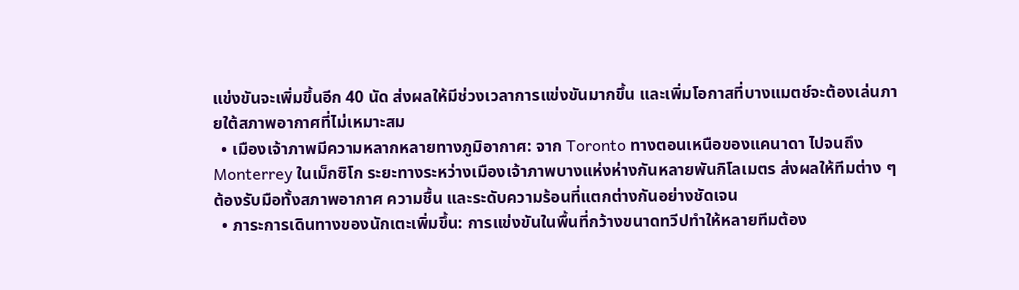แข่งขันจะเพิ่มขึ้นอีก 40 นัด ส่งผลให้มีช่วงเวลาการแข่งขันมากขึ้น และเพิ่มโอกาสที่บางแมตช์จะต้องเล่นภายใต้สภาพอากาศที่ไม่เหมาะสม
  • เมืองเจ้าภาพมีความหลากหลายทางภูมิอากาศ: จาก Toronto ทางตอนเหนือของแคนาดา ไปจนถึง Monterrey ในเม็กซิโก ระยะทางระหว่างเมืองเจ้าภาพบางแห่งห่างกันหลายพันกิโลเมตร ส่งผลให้ทีมต่าง ๆ ต้องรับมือทั้งสภาพอากาศ ความชื้น และระดับความร้อนที่แตกต่างกันอย่างชัดเจน
  • ภาระการเดินทางของนักเตะเพิ่มขึ้น: การแข่งขันในพื้นที่กว้างขนาดทวีปทำให้หลายทีมต้อง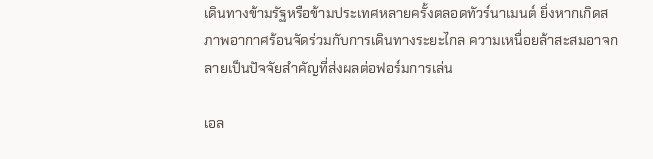เดินทางข้ามรัฐหรือข้ามประเทศหลายครั้งตลอดทัวร์นาเมนต์ ยิ่งหากเกิดสภาพอากาศร้อนจัดร่วมกับการเดินทางระยะไกล ความเหนื่อยล้าสะสมอาจกลายเป็นปัจจัยสำคัญที่ส่งผลต่อฟอร์มการเล่น

เอล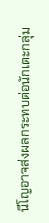นีโญอาจส่งผลกระทบต่อนักเตะกลุ่ม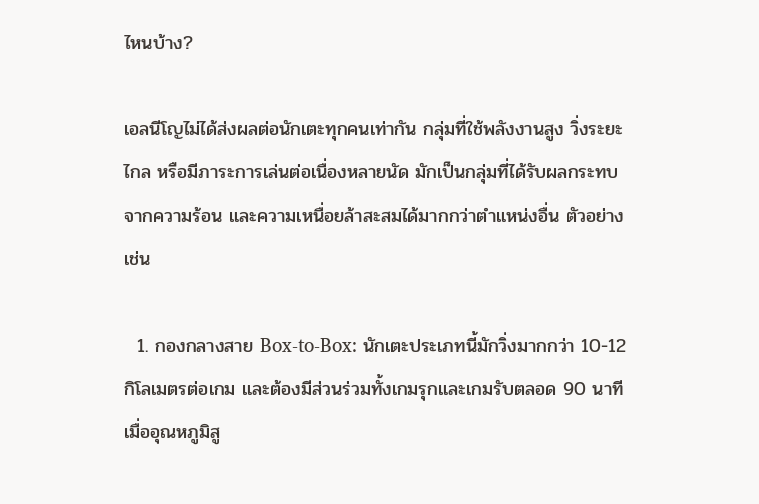ไหนบ้าง?

เอลนีโญไม่ได้ส่งผลต่อนักเตะทุกคนเท่ากัน กลุ่มที่ใช้พลังงานสูง วิ่งระยะไกล หรือมีภาระการเล่นต่อเนื่องหลายนัด มักเป็นกลุ่มที่ได้รับผลกระทบจากความร้อน และความเหนื่อยล้าสะสมได้มากกว่าตำแหน่งอื่น ตัวอย่างเช่น

  1. กองกลางสาย Box-to-Box: นักเตะประเภทนี้มักวิ่งมากกว่า 10-12 กิโลเมตรต่อเกม และต้องมีส่วนร่วมทั้งเกมรุกและเกมรับตลอด 90 นาที เมื่ออุณหภูมิสู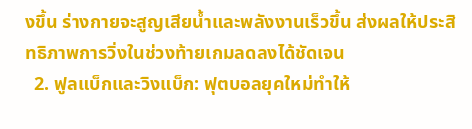งขึ้น ร่างกายจะสูญเสียน้ำและพลังงานเร็วขึ้น ส่งผลให้ประสิทธิภาพการวิ่งในช่วงท้ายเกมลดลงได้ชัดเจน
  2. ฟูลแบ็กและวิงแบ็ก: ฟุตบอลยุคใหม่ทำให้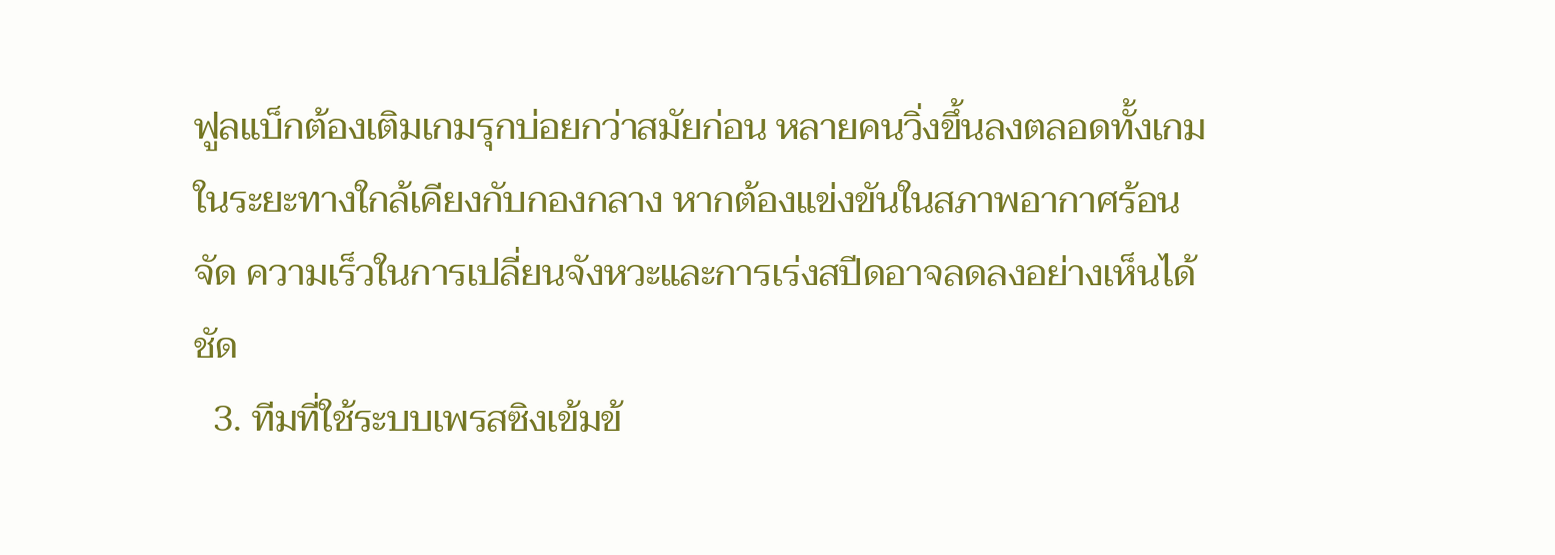ฟูลแบ็กต้องเติมเกมรุกบ่อยกว่าสมัยก่อน หลายคนวิ่งขึ้นลงตลอดทั้งเกมในระยะทางใกล้เคียงกับกองกลาง หากต้องแข่งขันในสภาพอากาศร้อนจัด ความเร็วในการเปลี่ยนจังหวะและการเร่งสปีดอาจลดลงอย่างเห็นได้ชัด
  3. ทีมที่ใช้ระบบเพรสซิงเข้มข้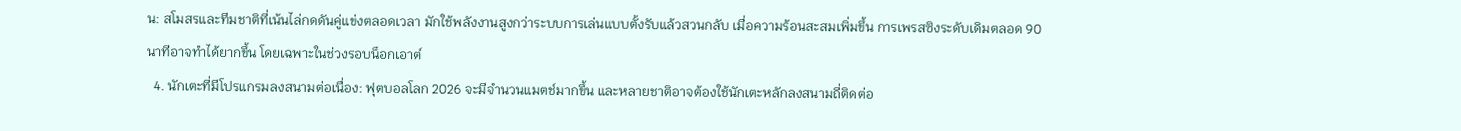น: สโมสรและทีมชาติที่เน้นไล่กดดันคู่แข่งตลอดเวลา มักใช้พลังงานสูงกว่าระบบการเล่นแบบตั้งรับแล้วสวนกลับ เมื่อความร้อนสะสมเพิ่มขึ้น การเพรสซิงระดับเดิมตลอด 90 นาทีอาจทำได้ยากขึ้น โดยเฉพาะในช่วงรอบน็อกเอาต์
  4. นักเตะที่มีโปรแกรมลงสนามต่อเนื่อง: ฟุตบอลโลก 2026 จะมีจำนวนแมตช์มากขึ้น และหลายชาติอาจต้องใช้นักเตะหลักลงสนามถี่ติดต่อ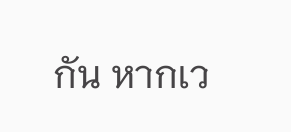กัน หากเว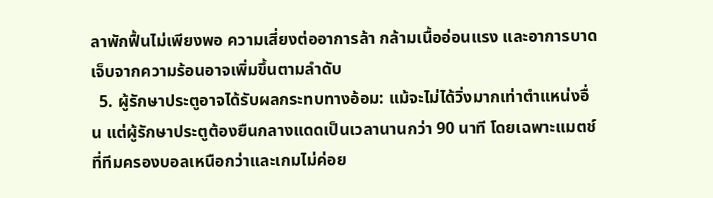ลาพักฟื้นไม่เพียงพอ ความเสี่ยงต่ออาการล้า กล้ามเนื้ออ่อนแรง และอาการบาดเจ็บจากความร้อนอาจเพิ่มขึ้นตามลำดับ
  5. ผู้รักษาประตูอาจได้รับผลกระทบทางอ้อม: แม้จะไม่ได้วิ่งมากเท่าตำแหน่งอื่น แต่ผู้รักษาประตูต้องยืนกลางแดดเป็นเวลานานกว่า 90 นาที โดยเฉพาะแมตช์ที่ทีมครองบอลเหนือกว่าและเกมไม่ค่อย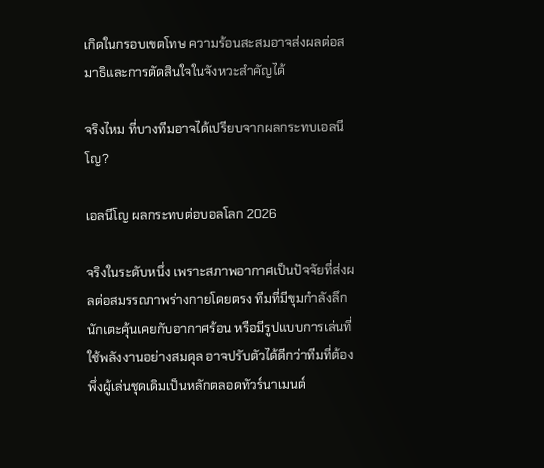เกิดในกรอบเขตโทษ ความร้อนสะสมอาจส่งผลต่อสมาธิและการตัดสินใจในจังหวะสำคัญได้

จริงไหม ที่บางทีมอาจได้เปรียบจากผลกระทบเอลนีโญ?

เอลนีโญ ผลกระทบต่อบอลโลก 2026

จริงในระดับหนึ่ง เพราะสภาพอากาศเป็นปัจจัยที่ส่งผลต่อสมรรถภาพร่างกายโดยตรง ทีมที่มีขุมกำลังลึก นักเตะคุ้นเคยกับอากาศร้อน หรือมีรูปแบบการเล่นที่ใช้พลังงานอย่างสมดุล อาจปรับตัวได้ดีกว่าทีมที่ต้องพึ่งผู้เล่นชุดเดิมเป็นหลักตลอดทัวร์นาเมนต์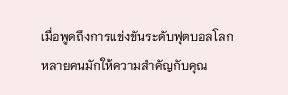เมื่อพูดถึงการแข่งขันระดับฟุตบอลโลก หลายคนมักให้ความสำคัญกับคุณ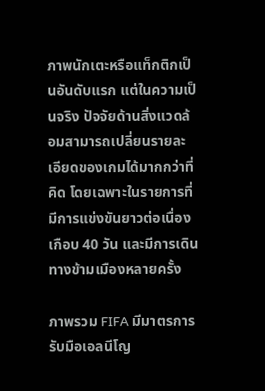ภาพนักเตะหรือแท็กติกเป็นอันดับแรก แต่ในความเป็นจริง ปัจจัยด้านสิ่งแวดล้อมสามารถเปลี่ยนรายละเอียดของเกมได้มากกว่าที่คิด โดยเฉพาะในรายการที่มีการแข่งขันยาวต่อเนื่องเกือบ 40 วัน และมีการเดินทางข้ามเมืองหลายครั้ง

ภาพรวม FIFA มีมาตรการรับมือเอลนีโญ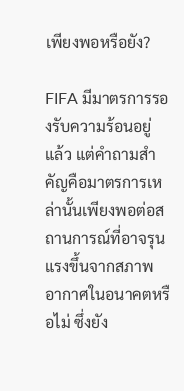เพียงพอหรือยัง?

FIFA มีมาตรการรองรับความร้อนอยู่แล้ว แต่คำถามสำคัญคือมาตรการเหล่านั้นเพียงพอต่อสถานการณ์ที่อาจรุนแรงขึ้นจากสภาพอากาศในอนาคตหรือไม่ ซึ่งยัง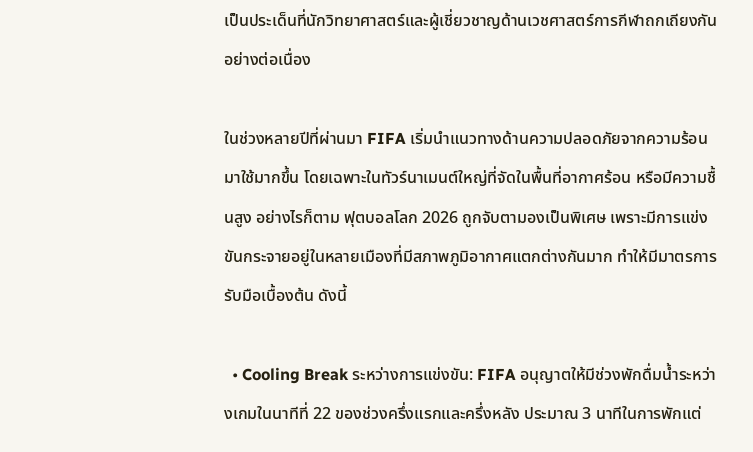เป็นประเด็นที่นักวิทยาศาสตร์และผู้เชี่ยวชาญด้านเวชศาสตร์การกีฬาถกเถียงกันอย่างต่อเนื่อง

ในช่วงหลายปีที่ผ่านมา FIFA เริ่มนำแนวทางด้านความปลอดภัยจากความร้อนมาใช้มากขึ้น โดยเฉพาะในทัวร์นาเมนต์ใหญ่ที่จัดในพื้นที่อากาศร้อน หรือมีความชื้นสูง อย่างไรก็ตาม ฟุตบอลโลก 2026 ถูกจับตามองเป็นพิเศษ เพราะมีการแข่งขันกระจายอยู่ในหลายเมืองที่มีสภาพภูมิอากาศแตกต่างกันมาก ทำให้มีมาตรการรับมือเบื้องต้น ดังนี้

  • Cooling Break ระหว่างการแข่งขัน: FIFA อนุญาตให้มีช่วงพักดื่มน้ำระหว่างเกมในนาทีที่ 22 ของช่วงครึ่งแรกและครึ่งหลัง ประมาณ 3 นาทีในการพักแต่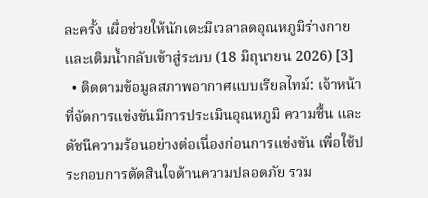ละครั้ง เผื่อช่วยให้นักเตะมีเวลาลดอุณหภูมิร่างกาย และเติมน้ำกลับเข้าสู่ระบบ (18 มิถุนายน 2026) [3]
  • ติดตามข้อมูลสภาพอากาศแบบเรียลไทม์: เจ้าหน้าที่จัดการแข่งขันมีการประเมินอุณหภูมิ ความชื้น และดัชนีความร้อนอย่างต่อเนื่องก่อนการแข่งขัน เพื่อใช้ประกอบการตัดสินใจด้านความปลอดภัย รวม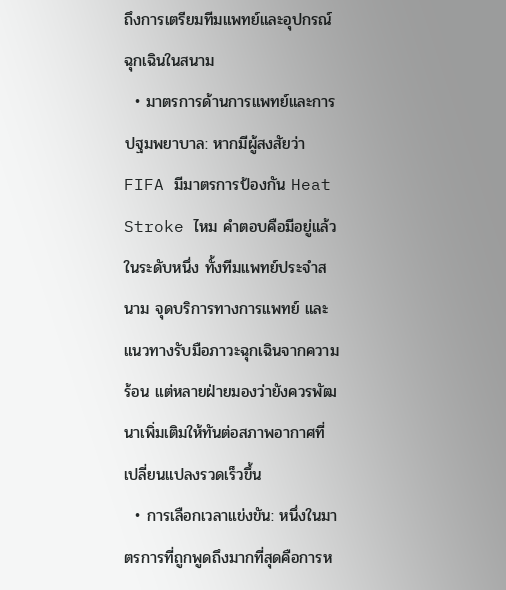ถึงการเตรียมทีมแพทย์และอุปกรณ์ฉุกเฉินในสนาม
  • มาตรการด้านการแพทย์และการปฐมพยาบาล: หากมีผู้สงสัยว่า FIFA มีมาตรการป้องกัน Heat Stroke ไหม คำตอบคือมีอยู่แล้วในระดับหนึ่ง ทั้งทีมแพทย์ประจำสนาม จุดบริการทางการแพทย์ และแนวทางรับมือภาวะฉุกเฉินจากความร้อน แต่หลายฝ่ายมองว่ายังควรพัฒนาเพิ่มเติมให้ทันต่อสภาพอากาศที่เปลี่ยนแปลงรวดเร็วขึ้น
  • การเลือกเวลาแข่งขัน: หนึ่งในมาตรการที่ถูกพูดถึงมากที่สุดคือการห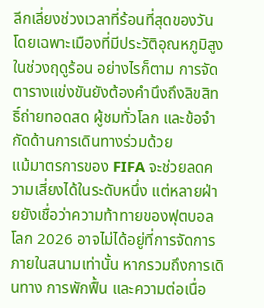ลีกเลี่ยงช่วงเวลาที่ร้อนที่สุดของวัน โดยเฉพาะเมืองที่มีประวัติอุณหภูมิสูงในช่วงฤดูร้อน อย่างไรก็ตาม การจัดตารางแข่งขันยังต้องคำนึงถึงลิขสิทธิ์ถ่ายทอดสด ผู้ชมทั่วโลก และข้อจำกัดด้านการเดินทางร่วมด้วย
แม้มาตรการของ FIFA จะช่วยลดความเสี่ยงได้ในระดับหนึ่ง แต่หลายฝ่ายยังเชื่อว่าความท้าทายของฟุตบอลโลก 2026 อาจไม่ได้อยู่ที่การจัดการภายในสนามเท่านั้น หากรวมถึงการเดินทาง การพักฟื้น และความต่อเนื่อ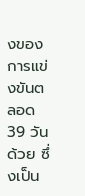งของการแข่งขันตลอด 39 วันด้วย ซึ่งเป็น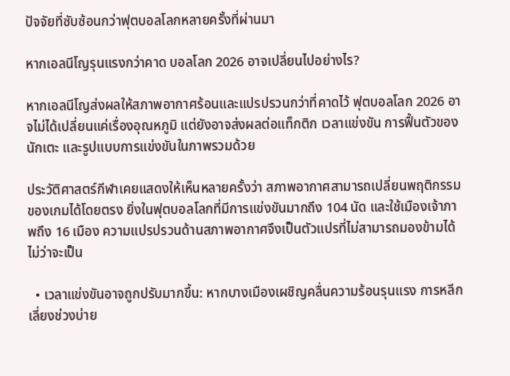ปัจจัยที่ซับซ้อนกว่าฟุตบอลโลกหลายครั้งที่ผ่านมา

หากเอลนีโญรุนแรงกว่าคาด บอลโลก 2026 อาจเปลี่ยนไปอย่างไร?

หากเอลนีโญส่งผลให้สภาพอากาศร้อนและแปรปรวนกว่าที่คาดไว้ ฟุตบอลโลก 2026 อาจไม่ได้เปลี่ยนแค่เรื่องอุณหภูมิ แต่ยังอาจส่งผลต่อแท็กติก เวลาแข่งขัน การฟื้นตัวของนักเตะ และรูปแบบการแข่งขันในภาพรวมด้วย

ประวัติศาสตร์กีฬาเคยแสดงให้เห็นหลายครั้งว่า สภาพอากาศสามารถเปลี่ยนพฤติกรรมของเกมได้โดยตรง ยิ่งในฟุตบอลโลกที่มีการแข่งขันมากถึง 104 นัด และใช้เมืองเจ้าภาพถึง 16 เมือง ความแปรปรวนด้านสภาพอากาศจึงเป็นตัวแปรที่ไม่สามารถมองข้ามได้ ไม่ว่าจะเป็น

  • เวลาแข่งขันอาจถูกปรับมากขึ้น: หากบางเมืองเผชิญคลื่นความร้อนรุนแรง การหลีกเลี่ยงช่วงบ่าย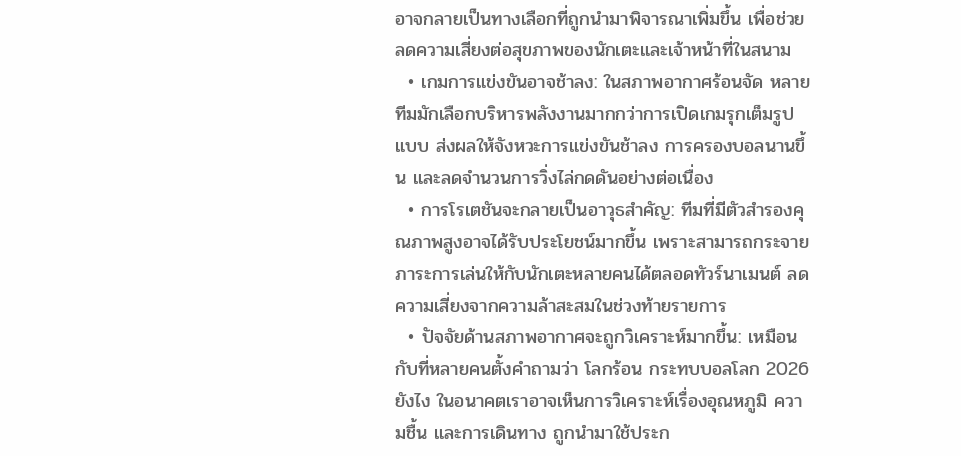อาจกลายเป็นทางเลือกที่ถูกนำมาพิจารณาเพิ่มขึ้น เพื่อช่วยลดความเสี่ยงต่อสุขภาพของนักเตะและเจ้าหน้าที่ในสนาม
  • เกมการแข่งขันอาจช้าลง: ในสภาพอากาศร้อนจัด หลายทีมมักเลือกบริหารพลังงานมากกว่าการเปิดเกมรุกเต็มรูปแบบ ส่งผลให้จังหวะการแข่งขันช้าลง การครองบอลนานขึ้น และลดจำนวนการวิ่งไล่กดดันอย่างต่อเนื่อง
  • การโรเตชันจะกลายเป็นอาวุธสำคัญ: ทีมที่มีตัวสำรองคุณภาพสูงอาจได้รับประโยชน์มากขึ้น เพราะสามารถกระจายภาระการเล่นให้กับนักเตะหลายคนได้ตลอดทัวร์นาเมนต์ ลดความเสี่ยงจากความล้าสะสมในช่วงท้ายรายการ
  • ปัจจัยด้านสภาพอากาศจะถูกวิเคราะห์มากขึ้น: เหมือนกับที่หลายคนตั้งคำถามว่า โลกร้อน กระทบบอลโลก 2026 ยังไง ในอนาคตเราอาจเห็นการวิเคราะห์เรื่องอุณหภูมิ ความชื้น และการเดินทาง ถูกนำมาใช้ประก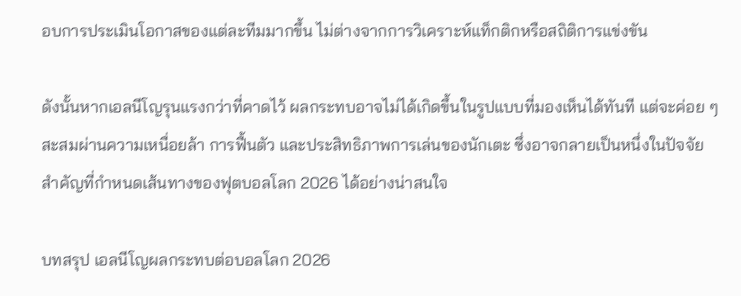อบการประเมินโอกาสของแต่ละทีมมากขึ้น ไม่ต่างจากการวิเคราะห์แท็กติกหรือสถิติการแข่งขัน

ดังนั้นหากเอลนีโญรุนแรงกว่าที่คาดไว้ ผลกระทบอาจไม่ได้เกิดขึ้นในรูปแบบที่มองเห็นได้ทันที แต่จะค่อย ๆ สะสมผ่านความเหนื่อยล้า การฟื้นตัว และประสิทธิภาพการเล่นของนักเตะ ซึ่งอาจกลายเป็นหนึ่งในปัจจัยสำคัญที่กำหนดเส้นทางของฟุตบอลโลก 2026 ได้อย่างน่าสนใจ

บทสรุป เอลนีโญผลกระทบต่อบอลโลก 2026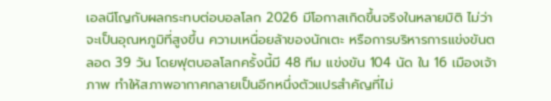เอลนีโญกับผลกระทบต่อบอลโลก 2026 มีโอกาสเกิดขึ้นจริงในหลายมิติ ไม่ว่าจะเป็นอุณหภูมิที่สูงขึ้น ความเหนื่อยล้าของนักเตะ หรือการบริหารการแข่งขันตลอด 39 วัน โดยฟุตบอลโลกครั้งนี้มี 48 ทีม แข่งขัน 104 นัด ใน 16 เมืองเจ้าภาพ ทำให้สภาพอากาศกลายเป็นอีกหนึ่งตัวแปรสำคัญที่ไม่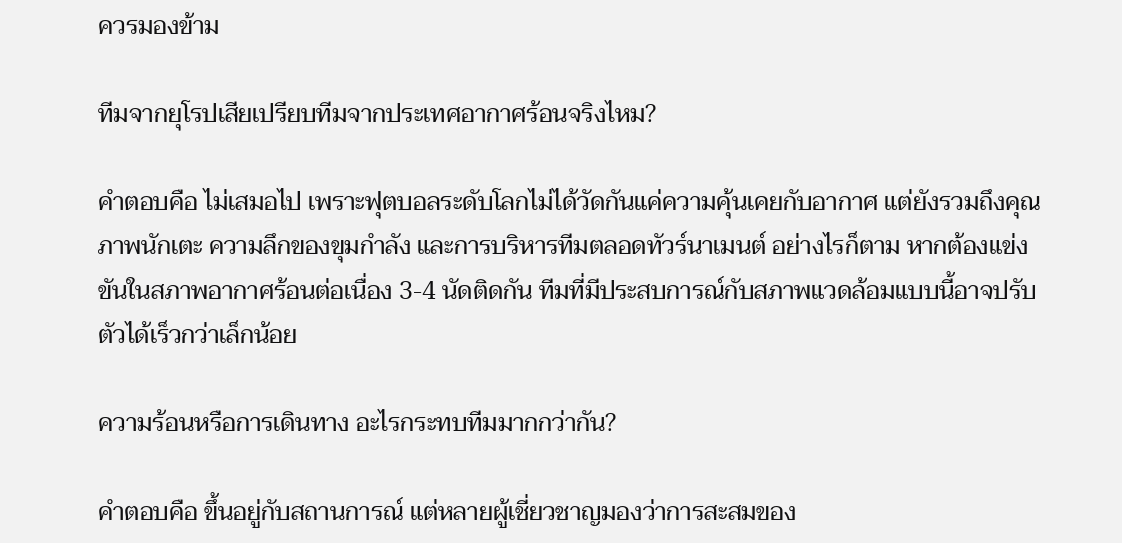ควรมองข้าม

ทีมจากยุโรปเสียเปรียบทีมจากประเทศอากาศร้อนจริงไหม?

คำตอบคือ ไม่เสมอไป เพราะฟุตบอลระดับโลกไม่ได้วัดกันแค่ความคุ้นเคยกับอากาศ แต่ยังรวมถึงคุณภาพนักเตะ ความลึกของขุมกำลัง และการบริหารทีมตลอดทัวร์นาเมนต์ อย่างไรก็ตาม หากต้องแข่งขันในสภาพอากาศร้อนต่อเนื่อง 3-4 นัดติดกัน ทีมที่มีประสบการณ์กับสภาพแวดล้อมแบบนี้อาจปรับตัวได้เร็วกว่าเล็กน้อย

ความร้อนหรือการเดินทาง อะไรกระทบทีมมากกว่ากัน?

คำตอบคือ ขึ้นอยู่กับสถานการณ์ แต่หลายผู้เชี่ยวชาญมองว่าการสะสมของ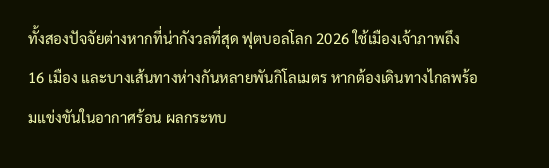ทั้งสองปัจจัยต่างหากที่น่ากังวลที่สุด ฟุตบอลโลก 2026 ใช้เมืองเจ้าภาพถึง 16 เมือง และบางเส้นทางห่างกันหลายพันกิโลเมตร หากต้องเดินทางไกลพร้อมแข่งขันในอากาศร้อน ผลกระทบ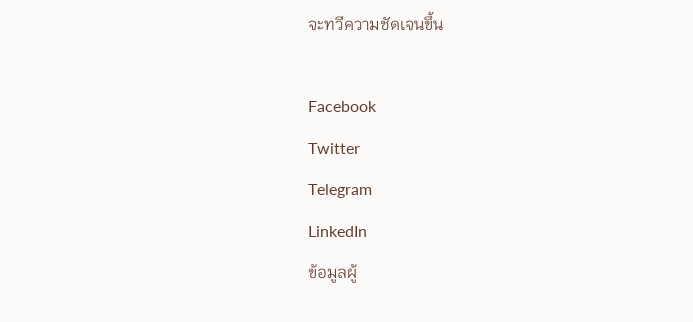จะทวีความชัดเจนขึ้น

Facebook
Twitter
Telegram
LinkedIn
ข้อมูลผู้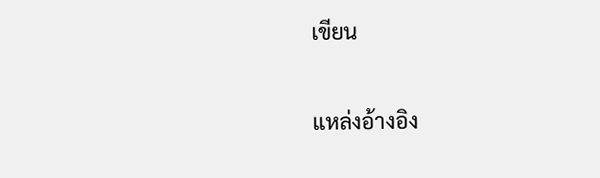เขียน

แหล่งอ้างอิง